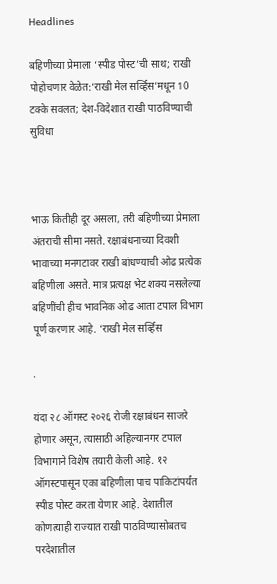Headlines

बहिणीच्या प्रेमाला ‘स्पीड पोस्ट’ची साथ; राखी पोहोचणार वेळेत:‘राखी मेल सर्व्हिस’मधून 10 टक्के सवलत; देश-विदेशात राखी पाठविण्याची सुविधा



भाऊ कितीही दूर असला, तरी बहिणीच्या प्रेमाला अंतराची सीमा नसते. रक्षाबंधनाच्या दिवशी भावाच्या मनगटावर राखी बांधण्याची ओढ प्रत्येक बहिणीला असते. मात्र प्रत्यक्ष भेट शक्य नसलेल्या बहिणींची हीच भावनिक ओढ आता टपाल विभाग पूर्ण करणार आहे. ‘राखी मेल सर्व्हिस

.

यंदा २८ ऑगस्ट २०२६ रोजी रक्षाबंधन साजरे होणार असून, त्यासाठी अहिल्यानगर टपाल विभागाने विशेष तयारी केली आहे. १२ ऑगस्टपासून एका बहिणीला पाच पाकिटांपर्यंत स्पीड पोस्ट करता येणार आहे. देशातील कोणत्याही राज्यात राखी पाठविण्यासोबतच परदेशातील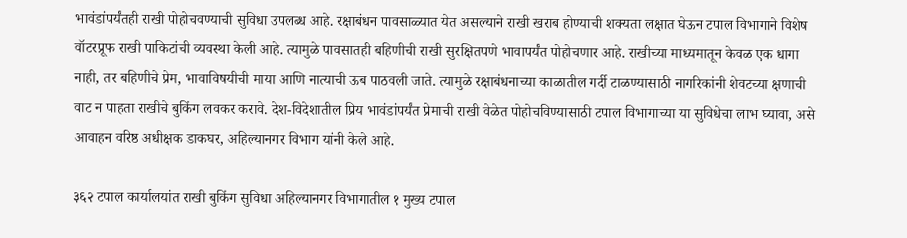भावंडांपर्यंतही राखी पोहोचवण्याची सुविधा उपलब्ध आहे. रक्षाबंधन पावसाळ्यात येत असल्याने राखी खराब होण्याची शक्यता लक्षात घेऊन टपाल विभागाने विशेष वॉटरप्रूफ राखी पाकिटांची व्यवस्था केली आहे. त्यामुळे पावसातही बहिणीची राखी सुरक्षितपणे भावापर्यंत पोहोचणार आहे. राखीच्या माध्यमातून केवळ एक धागा नाही, तर बहिणीचे प्रेम, भावाविषयीची माया आणि नात्याची ऊब पाठवली जाते. त्यामुळे रक्षाबंधनाच्या काळातील गर्दी टाळण्यासाठी नागरिकांनी शेवटच्या क्षणाची वाट न पाहता राखीचे बुकिंग लवकर करावे. देश-विदेशातील प्रिय भावंडांपर्यंत प्रेमाची राखी वेळेत पोहोचविण्यासाठी टपाल विभागाच्या या सुविधेचा लाभ घ्यावा, असे आवाहन वरिष्ठ अधीक्षक डाकघर, अहिल्यानगर विभाग यांनी केले आहे.

३६२ टपाल कार्यालयांत राखी बुकिंग सुविधा अहिल्यानगर विभागातील १ मुख्य टपाल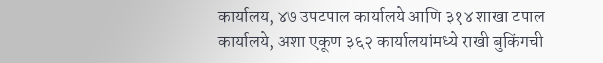कार्यालय, ४७ उपटपाल कार्यालये आणि ३१४ शाखा टपाल कार्यालये, अशा एकूण ३६२ कार्यालयांमध्ये राखी बुकिंगची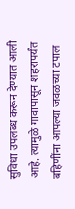सुविधा उपलब्ध करून देण्यात आली आहे. त्यामुळे गावापासून शहरापर्यंत बहिणींना आपल्या जवळच्या टपाल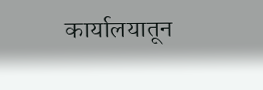कार्यालयातून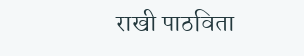राखी पाठविता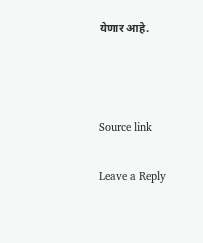येणार आहे.



Source link

Leave a Reply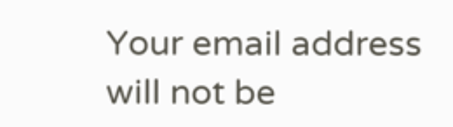Your email address will not be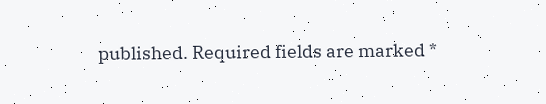published. Required fields are marked *